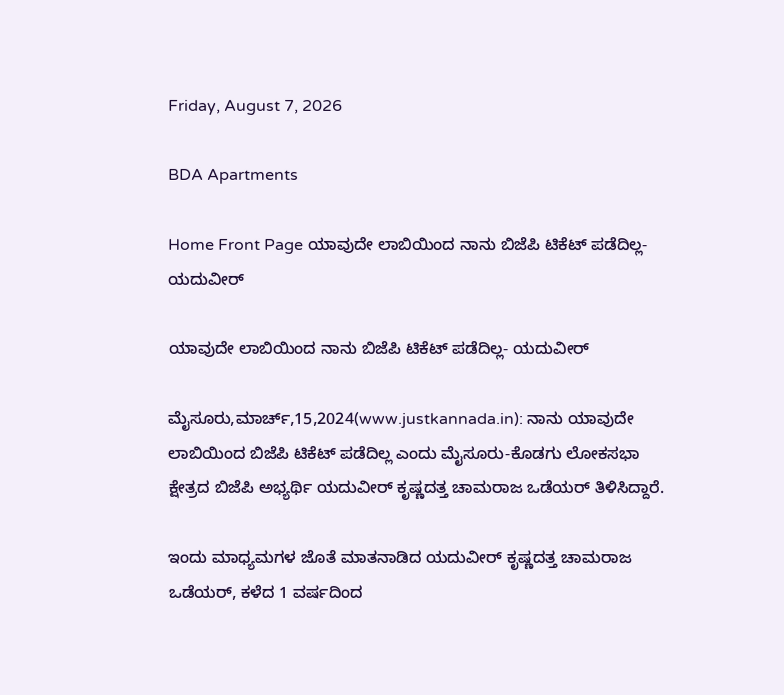Friday, August 7, 2026

BDA Apartments

Home Front Page ಯಾವುದೇ ಲಾಬಿಯಿಂದ ನಾನು ಬಿಜೆಪಿ ಟಿಕೆಟ್ ಪಡೆದಿಲ್ಲ- ಯದುವೀರ್

ಯಾವುದೇ ಲಾಬಿಯಿಂದ ನಾನು ಬಿಜೆಪಿ ಟಿಕೆಟ್ ಪಡೆದಿಲ್ಲ- ಯದುವೀರ್

ಮೈಸೂರು,ಮಾರ್ಚ್,15,2024(www.justkannada.in): ನಾನು ಯಾವುದೇ ಲಾಬಿಯಿಂದ ಬಿಜೆಪಿ ಟಿಕೆಟ್ ಪಡೆದಿಲ್ಲ ಎಂದು ಮೈಸೂರು-ಕೊಡಗು ಲೋಕಸಭಾ ಕ್ಷೇತ್ರದ ಬಿಜೆಪಿ ಅಭ್ಯರ್ಥಿ ಯದುವೀರ್ ಕೃಷ್ಣದತ್ತ ಚಾಮರಾಜ ಒಡೆಯರ್ ತಿಳಿಸಿದ್ದಾರೆ.

ಇಂದು ಮಾಧ್ಯಮಗಳ ಜೊತೆ ಮಾತನಾಡಿದ ಯದುವೀರ್ ಕೃಷ್ಣದತ್ತ ಚಾಮರಾಜ ಒಡೆಯರ್, ಕಳೆದ 1 ವರ್ಷದಿಂದ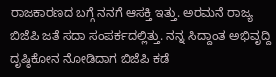ರಾಜಕಾರಣದ ಬಗ್ಗೆ ನನಗೆ ಆಸಕ್ತಿ ಇತ್ತು. ಅರಮನೆ ರಾಜ್ಯ ಬಿಜೆಪಿ ಜತೆ ಸದಾ ಸಂಪರ್ಕದಲ್ಲಿತ್ತು. ನನ್ನ ಸಿದ್ದಾಂತ ಅಭಿವೃದ್ದಿ ದೃಷ್ಠಿಕೋನ ನೋಡಿದಾಗ ಬಿಜೆಪಿ ಕಡೆ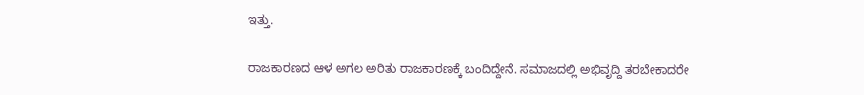ಇತ್ತು.

ರಾಜಕಾರಣದ ಆಳ ಅಗಲ ಅರಿತು ರಾಜಕಾರಣಕ್ಕೆ ಬಂದಿದ್ದೇನೆ. ಸಮಾಜದಲ್ಲಿ ಅಭಿವೃದ್ದಿ ತರಬೇಕಾದರೇ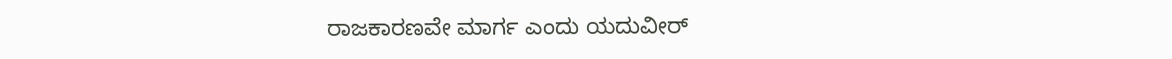ರಾಜಕಾರಣವೇ ಮಾರ್ಗ ಎಂದು ಯದುವೀರ್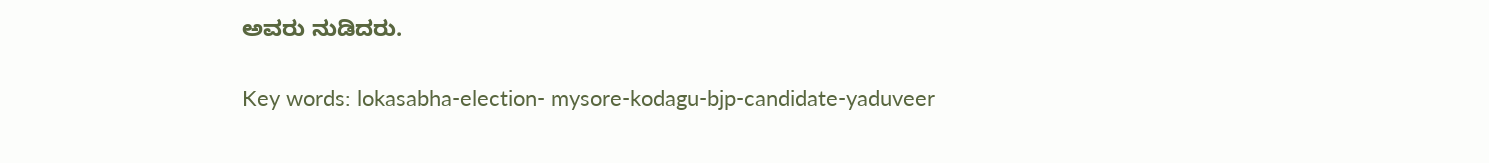ಅವರು ನುಡಿದರು.

Key words: lokasabha-election- mysore-kodagu-bjp-candidate-yaduveer